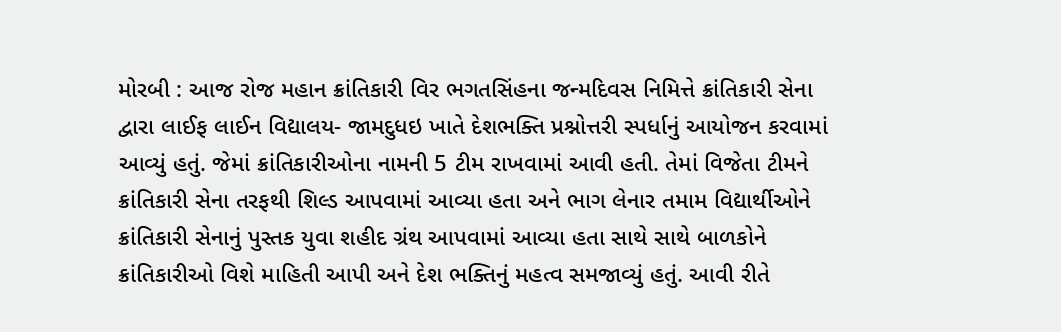મોરબી : આજ રોજ મહાન ક્રાંતિકારી વિર ભગતસિંહના જન્મદિવસ નિમિત્તે ક્રાંતિકારી સેના દ્વારા લાઈફ લાઈન વિદ્યાલય- જામદુધઇ ખાતે દેશભક્તિ પ્રશ્નોત્તરી સ્પર્ધાનું આયોજન કરવામાં આવ્યું હતું. જેમાં ક્રાંતિકારીઓના નામની 5 ટીમ રાખવામાં આવી હતી. તેમાં વિજેતા ટીમને ક્રાંતિકારી સેના તરફથી શિલ્ડ આપવામાં આવ્યા હતા અને ભાગ લેનાર તમામ વિદ્યાર્થીઓને ક્રાંતિકારી સેનાનું પુસ્તક યુવા શહીદ ગ્રંથ આપવામાં આવ્યા હતા સાથે સાથે બાળકોને ક્રાંતિકારીઓ વિશે માહિતી આપી અને દેશ ભક્તિનું મહત્વ સમજાવ્યું હતું. આવી રીતે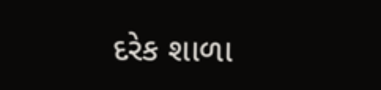દરેક શાળા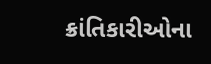ક્રાંતિકારીઓના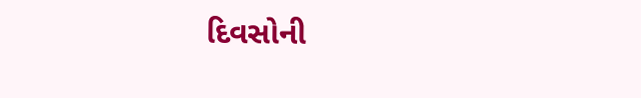દિવસોની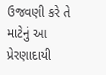ઉજવણી કરે તે માટેનું આ પ્રેરણાદાયી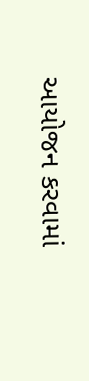આયોજન કરવામાં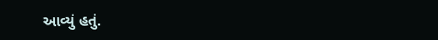આવ્યું હતું.